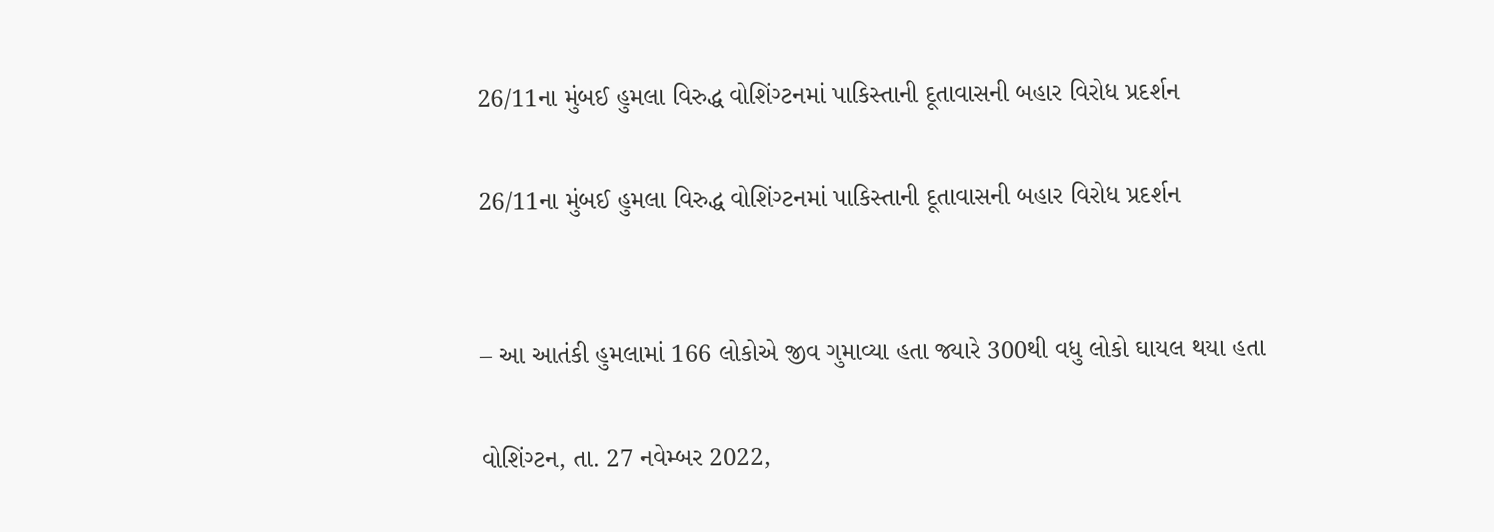26/11ના મુંબઈ હુમલા વિરુદ્ધ વોશિંગ્ટનમાં પાકિસ્તાની દૂતાવાસની બહાર વિરોધ પ્રદર્શન

26/11ના મુંબઈ હુમલા વિરુદ્ધ વોશિંગ્ટનમાં પાકિસ્તાની દૂતાવાસની બહાર વિરોધ પ્રદર્શન


– આ આતંકી હુમલામાં 166 લોકોએ જીવ ગુમાવ્યા હતા જ્યારે 300થી વધુ લોકો ઘાયલ થયા હતા

વોશિંગ્ટન, તા. 27 નવેમ્બર 2022,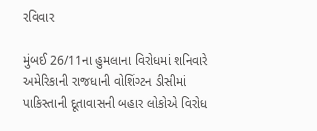રવિવાર

મુંબઈ 26/11ના હુમલાના વિરોધમાં શનિવારે અમેરિકાની રાજધાની વોશિંગ્ટન ડીસીમાં પાકિસ્તાની દૂતાવાસની બહાર લોકોએ વિરોધ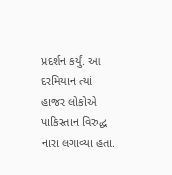પ્રદર્શન કર્યું. આ દરમિયાન ત્યાં હાજર લોકોએ પાકિસ્તાન વિરુદ્ધ નારા લગાવ્યા હતા.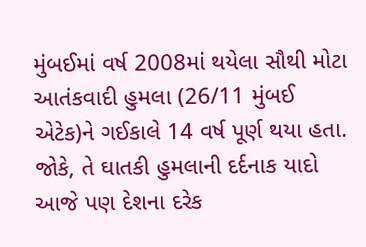મુંબઈમાં વર્ષ 2008માં થયેલા સૌથી મોટા આતંકવાદી હુમલા (26/11 મુંબઈ એટેક)ને ગઈકાલે 14 વર્ષ પૂર્ણ થયા હતા. જોકે, તે ઘાતકી હુમલાની દર્દનાક યાદો આજે પણ દેશના દરેક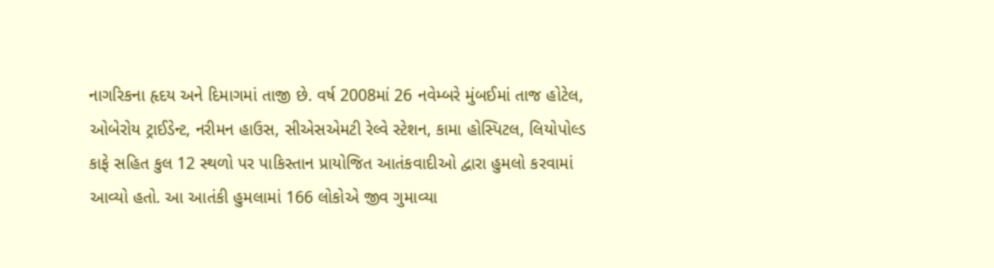નાગરિકના હૃદય અને દિમાગમાં તાજી છે. વર્ષ 2008માં 26 નવેમ્બરે મુંબઈમાં તાજ હોટેલ, ઓબેરોય ટ્રાઈડેન્ટ, નરીમન હાઉસ, સીએસએમટી રેલ્વે સ્ટેશન, કામા હોસ્પિટલ, લિયોપોલ્ડ કાફે સહિત કુલ 12 સ્થળો પર પાકિસ્તાન પ્રાયોજિત આતંકવાદીઓ દ્વારા હુમલો કરવામાં આવ્યો હતો. આ આતંકી હુમલામાં 166 લોકોએ જીવ ગુમાવ્યા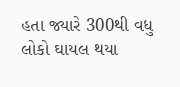હતા જ્યારે 300થી વધુ લોકો ઘાયલ થયા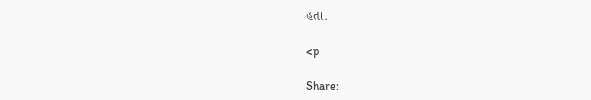હતા.

<p

Share: